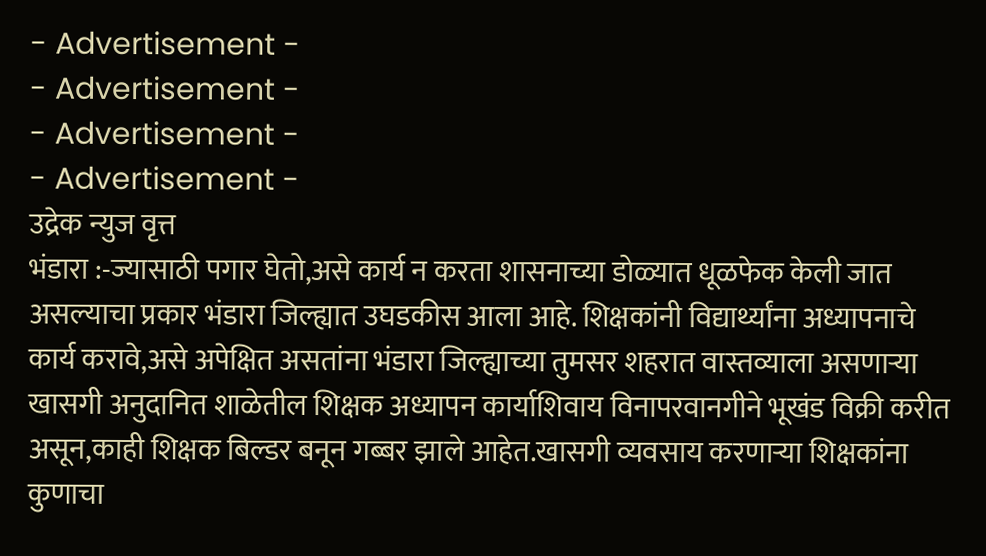- Advertisement -
- Advertisement -
- Advertisement -
- Advertisement -
उद्रेक न्युज वृत्त
भंडारा :-ज्यासाठी पगार घेतो,असे कार्य न करता शासनाच्या डोळ्यात धूळफेक केली जात असल्याचा प्रकार भंडारा जिल्ह्यात उघडकीस आला आहे. शिक्षकांनी विद्यार्थ्यांना अध्यापनाचे कार्य करावे,असे अपेक्षित असतांना भंडारा जिल्ह्याच्या तुमसर शहरात वास्तव्याला असणाऱ्या खासगी अनुदानित शाळेतील शिक्षक अध्यापन कार्याशिवाय विनापरवानगीने भूखंड विक्री करीत असून,काही शिक्षक बिल्डर बनून गब्बर झाले आहेत.खासगी व्यवसाय करणाऱ्या शिक्षकांना कुणाचा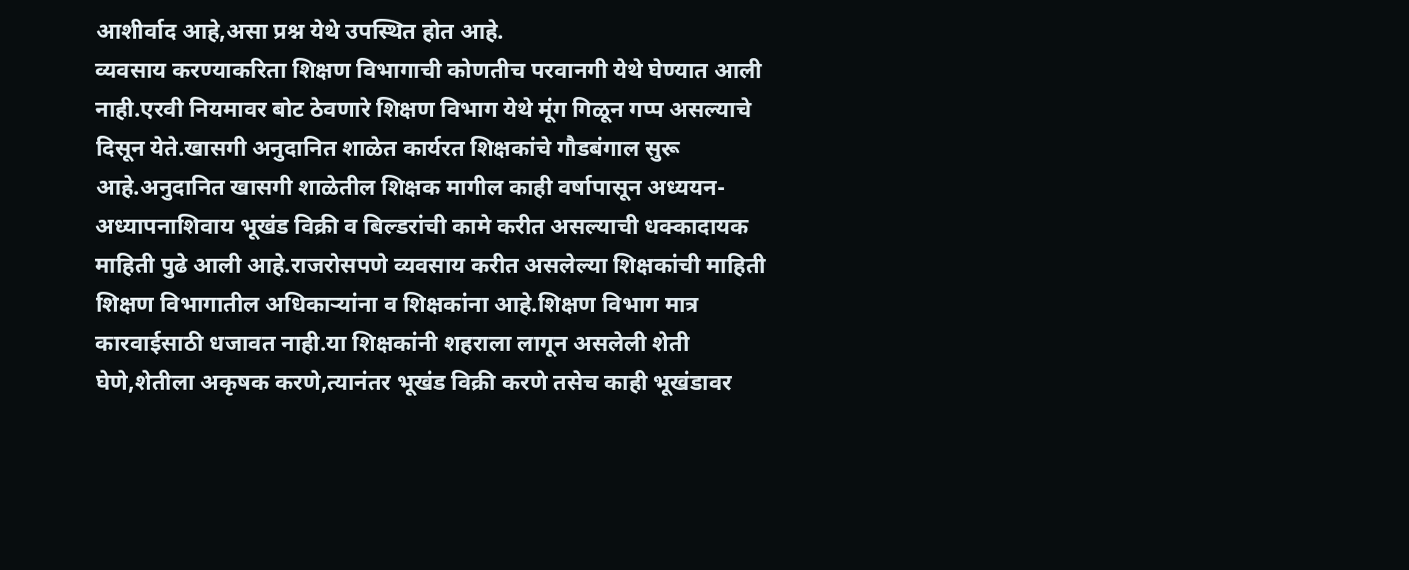आशीर्वाद आहे,असा प्रश्न येथे उपस्थित होत आहे.
व्यवसाय करण्याकरिता शिक्षण विभागाची कोणतीच परवानगी येथे घेण्यात आली नाही.एरवी नियमावर बोट ठेवणारे शिक्षण विभाग येथे मूंग गिळून गप्प असल्याचे दिसून येते.खासगी अनुदानित शाळेत कार्यरत शिक्षकांचे गौडबंगाल सुरू आहे.अनुदानित खासगी शाळेतील शिक्षक मागील काही वर्षापासून अध्ययन-अध्यापनाशिवाय भूखंड विक्री व बिल्डरांची कामे करीत असल्याची धक्कादायक माहिती पुढे आली आहे.राजरोसपणे व्यवसाय करीत असलेल्या शिक्षकांची माहिती शिक्षण विभागातील अधिकाऱ्यांना व शिक्षकांना आहे.शिक्षण विभाग मात्र कारवाईसाठी धजावत नाही.या शिक्षकांनी शहराला लागून असलेली शेती घेणे,शेतीला अकृषक करणे,त्यानंतर भूखंड विक्री करणे तसेच काही भूखंडावर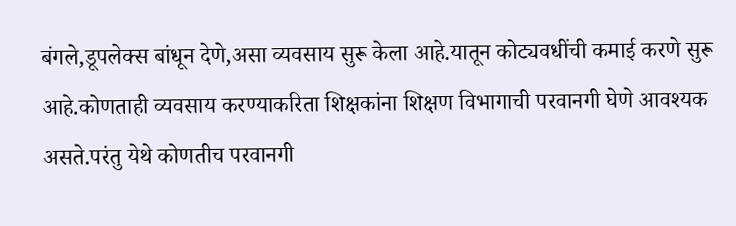बंगले,डूपलेक्स बांधून देणे,असा व्यवसाय सुरू केला आहे.यातून कोट्यवधींची कमाई करणे सुरू आहे.कोणताही व्यवसाय करण्याकरिता शिक्षकांना शिक्षण विभागाची परवानगी घेणे आवश्यक असते.परंतु येथे कोणतीच परवानगी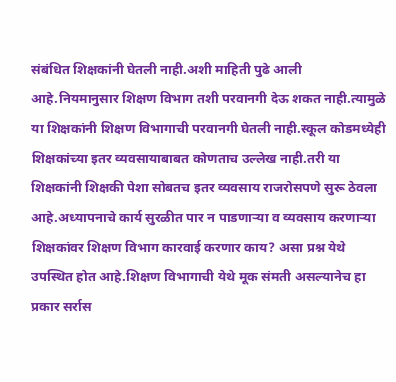संबंधित शिक्षकांनी घेतली नाही.अशी माहिती पुढे आली आहे.नियमानुसार शिक्षण विभाग तशी परवानगी देऊ शकत नाही.त्यामुळे या शिक्षकांनी शिक्षण विभागाची परवानगी घेतली नाही.स्कूल कोडमध्येही शिक्षकांच्या इतर व्यवसायाबाबत कोणताच उल्लेख नाही.तरी या शिक्षकांनी शिक्षकी पेशा सोबतच इतर व्यवसाय राजरोसपणे सुरू ठेवला आहे.अध्यापनाचे कार्य सुरळीत पार न पाडणाऱ्या व व्यवसाय करणाऱ्या शिक्षकांवर शिक्षण विभाग कारवाई करणार काय? असा प्रश्न येथे उपस्थित होत आहे.शिक्षण विभागाची येथे मूक संमती असल्यानेच हा प्रकार सर्रास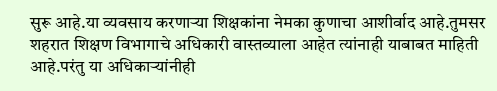सुरू आहे.या व्यवसाय करणाऱ्या शिक्षकांना नेमका कुणाचा आशीर्वाद आहे.तुमसर शहरात शिक्षण विभागाचे अधिकारी वास्तव्याला आहेत त्यांनाही याबाबत माहिती आहे.परंतु या अधिकाऱ्यांनीही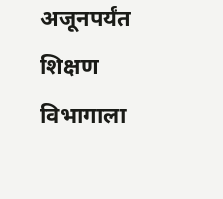अजूनपर्यंत शिक्षण विभागाला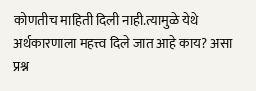कोणतीच माहिती दिली नाही.त्यामुळे येथे अर्थकारणाला महत्त्व दिले जात आहे काय? असा प्रश्न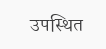उपस्थित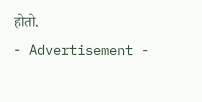होतो.
- Advertisement -